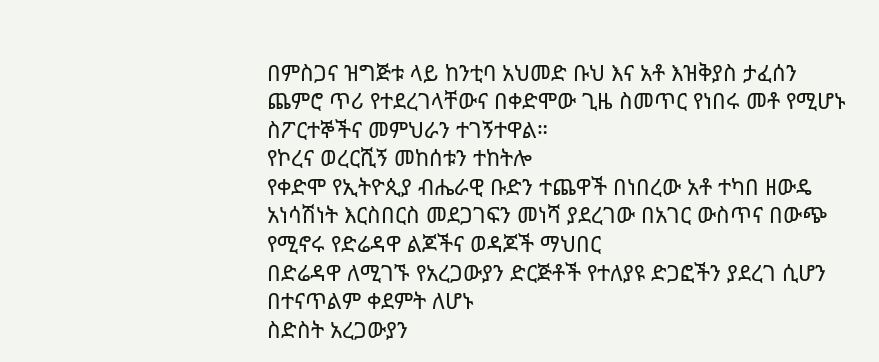በምስጋና ዝግጅቱ ላይ ከንቲባ አህመድ ቡህ እና አቶ እዝቅያስ ታፈሰን ጨምሮ ጥሪ የተደረገላቸውና በቀድሞው ጊዜ ስመጥር የነበሩ መቶ የሚሆኑ ስፖርተኞችና መምህራን ተገኝተዋል።
የኮረና ወረርሺኝ መከሰቱን ተከትሎ
የቀድሞ የኢትዮጲያ ብሔራዊ ቡድን ተጨዋች በነበረው አቶ ተካበ ዘውዴ አነሳሽነት እርስበርስ መደጋገፍን መነሻ ያደረገው በአገር ውስጥና በውጭ የሚኖሩ የድሬዳዋ ልጆችና ወዳጆች ማህበር
በድሬዳዋ ለሚገኙ የአረጋውያን ድርጅቶች የተለያዩ ድጋፎችን ያደረገ ሲሆን በተናጥልም ቀደምት ለሆኑ
ስድስት አረጋውያን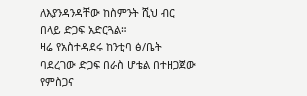ለእያንዳንዳቸው ከስምንት ሺህ ብር በላይ ድጋፍ አድርጓል።
ዛሬ የአስተዳደሩ ከንቲባ ፅ/ቤት ባደረገው ድጋፍ በራስ ሆቴል በተዘጋጀው የምስጋና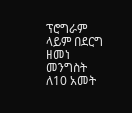ፕሮግራም ላይም በደርግ ዘመነ መንግስት ለ10 አመት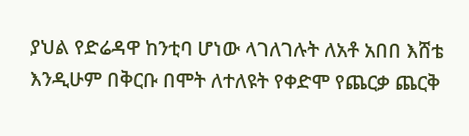ያህል የድሬዳዋ ከንቲባ ሆነው ላገለገሉት ለአቶ አበበ እሸቴ እንዲሁም በቅርቡ በሞት ለተለዩት የቀድሞ የጨርቃ ጨርቅ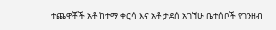ተጨዋቾች አቶ ከተማ ቀርሳ እና አቶ ታደሰ አገኘሁ ቤተሰቦች የገንዘብ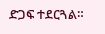ድጋፍ ተደርጓል።